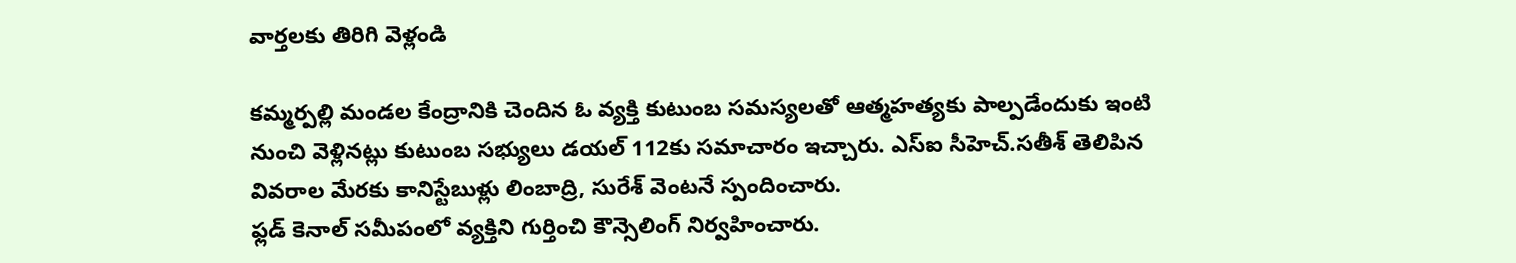వార్తలకు తిరిగి వెళ్లండి

కమ్మర్పల్లి మండల కేంద్రానికి చెందిన ఓ వ్యక్తి కుటుంబ సమస్యలతో ఆత్మహత్యకు పాల్పడేందుకు ఇంటి నుంచి వెళ్లినట్లు కుటుంబ సభ్యులు డయల్ 112కు సమాచారం ఇచ్చారు. ఎస్ఐ సీహెచ్.సతీశ్ తెలిపిన వివరాల మేరకు కానిస్టేబుళ్లు లింబాద్రి, సురేశ్ వెంటనే స్పందించారు.
ఫ్లడ్ కెనాల్ సమీపంలో వ్యక్తిని గుర్తించి కౌన్సెలింగ్ నిర్వహించారు.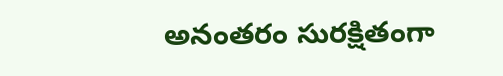అనంతరం సురక్షితంగా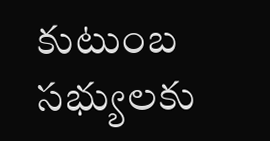కుటుంబ సభ్యులకు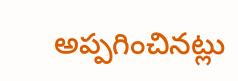అప్పగించినట్లు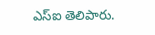ఎస్ఐ తెలిపారు.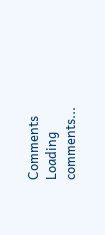Comments
Loading comments...